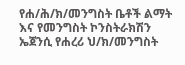የሐ/ሕ/ክ/መንግስት ቤቶች ልማት እና የመንግስት ኮንስትራክሽን ኤጀንሲ የሐረሪ ህ/ክ/መንግስት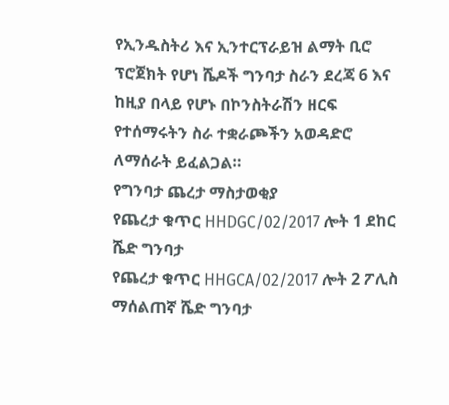የኢንዱስትሪ እና ኢንተርፕራይዝ ልማት ቢሮ ፕሮጀክት የሆነ ሼዶች ግንባታ ስራን ደረጃ 6 እና ከዚያ በላይ የሆኑ በኮንስትራሽን ዘርፍ የተሰማሩትን ስራ ተቋራጮችን አወዳድሮ ለማሰራት ይፈልጋል።
የግንባታ ጨረታ ማስታወቂያ
የጨረታ ቁጥር HHDGC/02/2017 ሎት 1 ደከር ሼድ ግንባታ
የጨረታ ቁጥር HHGCA/02/2017 ሎት 2 ፖሊስ ማሰልጠኛ ሼድ ግንባታ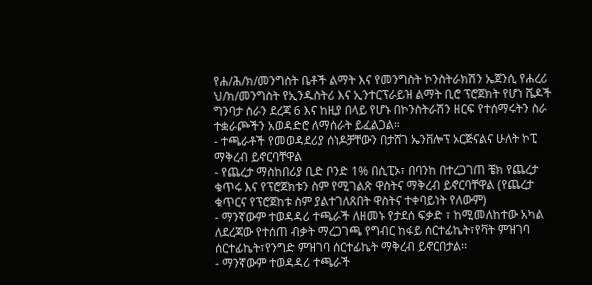የሐ/ሕ/ክ/መንግስት ቤቶች ልማት እና የመንግስት ኮንስትራክሽን ኤጀንሲ የሐረሪ ህ/ክ/መንግስት የኢንዱስትሪ እና ኢንተርፕራይዝ ልማት ቢሮ ፕሮጀክት የሆነ ሼዶች ግንባታ ስራን ደረጃ 6 እና ከዚያ በላይ የሆኑ በኮንስትራሽን ዘርፍ የተሰማሩትን ስራ ተቋራጮችን አወዳድሮ ለማሰራት ይፈልጋል።
- ተጫራቶች የመወዳደሪያ ሰነዶቻቸውን በታሸገ ኤንቨሎፕ ኦርጅናልና ሁለት ኮፒ ማቅረብ ይኖርባቸዋል
- የጨረታ ማስከበሪያ ቢድ ቦንድ 1% በሲፒኦ፣ በባንከ በተረጋገጠ ቼክ የጨረታ ቁጥሩ እና የፕሮጀክቱን ስም የሚገልጽ ዋስትና ማቅረብ ይኖርባቸዋል (የጨረታ ቁጥርና የፕሮጀከቱ ስም ያልተገለጸበት ዋስትና ተቀባይነት የለውም)
- ማንኛውም ተወዳዳሪ ተጫራች ለዘመኑ የታደሰ ፍቃድ ፣ ከሚመለከተው አካል ለደረጃው የተሰጠ ብቃት ማረጋገጫ የግብር ከፋይ ሰርተፊኬት፣የቫት ምዝገባ ሰርተፊኬት፣የንግድ ምዝገባ ሰርተፊኬት ማቅረብ ይኖርበታል፡፡
- ማንኛውም ተወዳዳሪ ተጫራች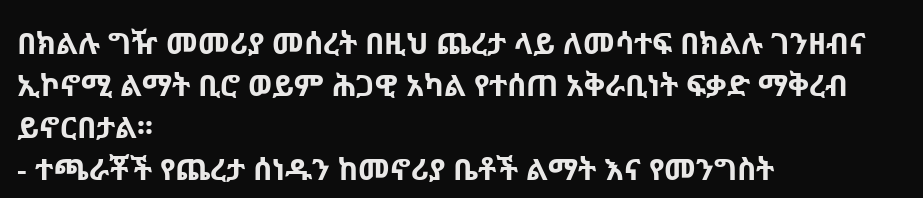በክልሉ ግዥ መመሪያ መሰረት በዚህ ጨረታ ላይ ለመሳተፍ በክልሉ ገንዘብና ኢኮኖሚ ልማት ቢሮ ወይም ሕጋዊ አካል የተሰጠ አቅራቢነት ፍቃድ ማቅረብ ይኖርበታል፡፡
- ተጫራቾች የጨረታ ሰነዱን ከመኖሪያ ቤቶች ልማት እና የመንግስት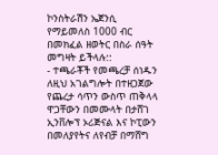ኮንስትራሽን ኤጀንሲ የማይመለስ 1000 ብር በመክፈል ዘወትር በስራ ሰዓት መግዛት ይችላሉ::
- ተጫራቾች የመጫረቻ ሰነዱን ለዚህ አገልግሎት በተዘጋጀው የጨረታ ሳጥን ውስጥ ጠቅላላ ዋጋቸውን በመሙላት በታሸገ ኢንቨሎፕ ኦሪጅናል እና ኮፒውን በመለያየትና ለየብቻ በማሸግ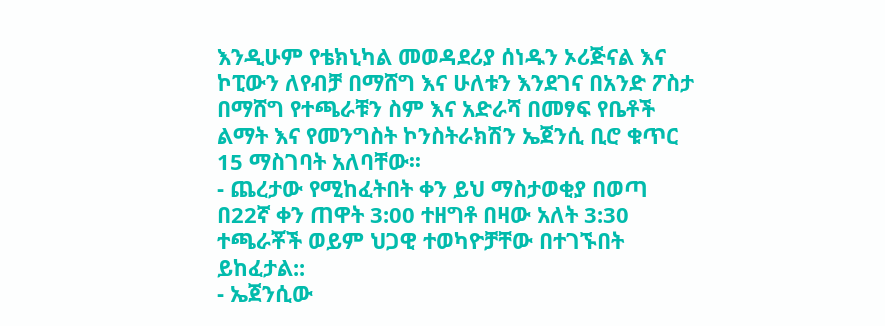እንዲሁም የቴክኒካል መወዳደሪያ ሰነዱን ኦሪጅናል እና ኮፒውን ለየብቻ በማሸግ እና ሁለቱን እንደገና በአንድ ፖስታ በማሸግ የተጫራቹን ስም እና አድራሻ በመፃፍ የቤቶች ልማት እና የመንግስት ኮንስትራክሽን ኤጀንሲ ቢሮ ቁጥር 15 ማስገባት አለባቸው፡፡
- ጨረታው የሚከፈትበት ቀን ይህ ማስታወቂያ በወጣ በ22ኛ ቀን ጠዋት 3:00 ተዘግቶ በዛው አለት 3:30 ተጫራቾች ወይም ህጋዊ ተወካዮቻቸው በተገኙበት ይከፈታል::
- ኤጀንሲው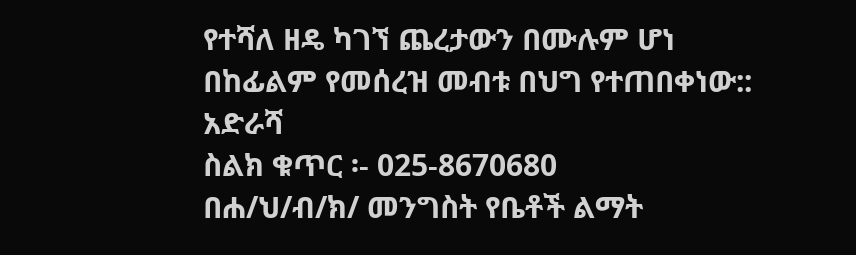የተሻለ ዘዴ ካገኘ ጨረታውን በሙሉም ሆነ በከፊልም የመሰረዝ መብቱ በህግ የተጠበቀነው::
አድራሻ
ስልክ ቁጥር ፡- 025-8670680
በሐ/ህ/ብ/ክ/ መንግስት የቤቶች ልማት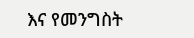እና የመንግስት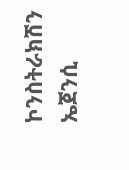ኮንስትራክሽን ኤጀንሲ